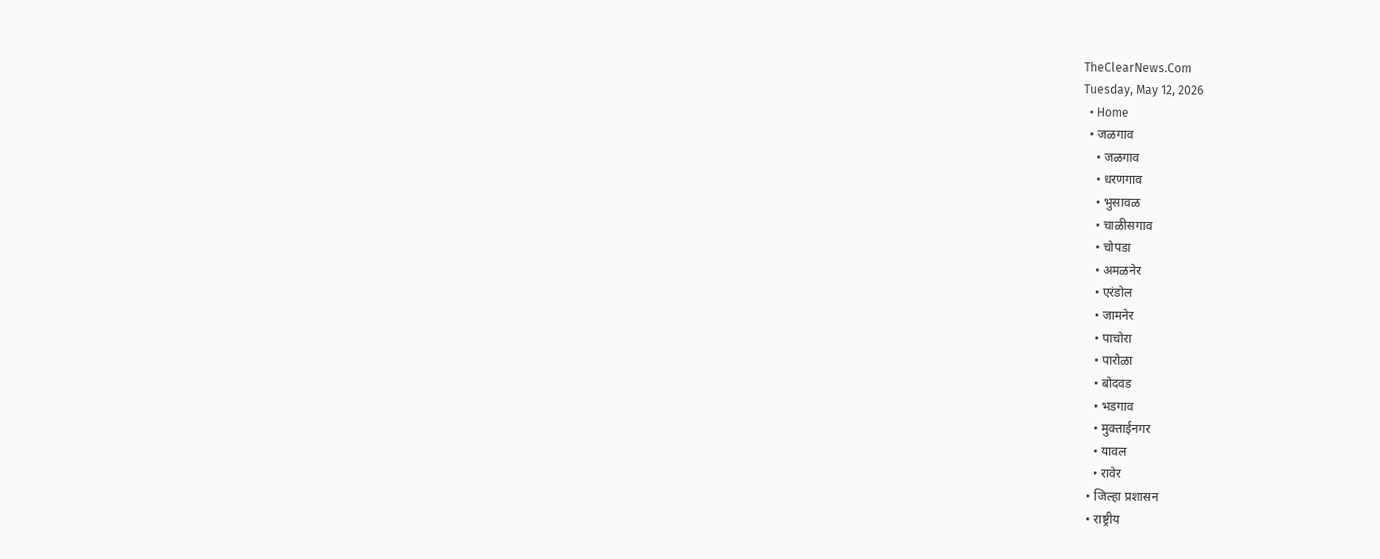TheClearNews.Com
Tuesday, May 12, 2026
  • Home
  • जळगाव
    • जळगाव
    • धरणगाव
    • भुसावळ
    • चाळीसगाव
    • चोपडा
    • अमळनेर
    • एरंडोल
    • जामनेर
    • पाचोरा
    • पारोळा
    • बोदवड
    • भडगाव
    • मुक्ताईनगर
    • यावल
    • रावेर
  • जिल्हा प्रशासन
  • राष्ट्रीय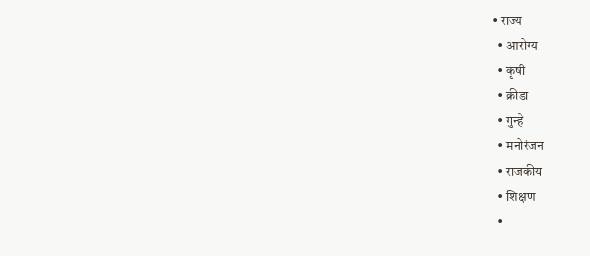• राज्य
  • आरोग्य
  • कृषी
  • क्रीडा
  • गुन्हे
  • मनोरंजन
  • राजकीय
  • शिक्षण
  •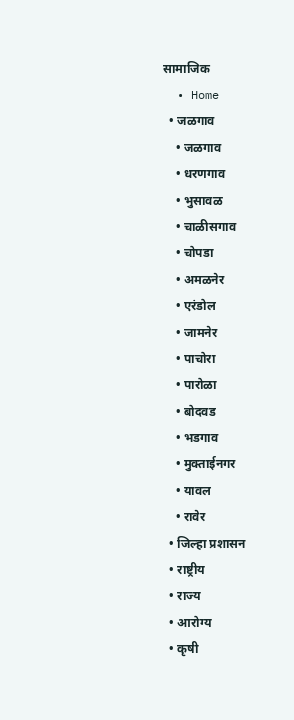सामाजिक
  • Home
  • जळगाव
    • जळगाव
    • धरणगाव
    • भुसावळ
    • चाळीसगाव
    • चोपडा
    • अमळनेर
    • एरंडोल
    • जामनेर
    • पाचोरा
    • पारोळा
    • बोदवड
    • भडगाव
    • मुक्ताईनगर
    • यावल
    • रावेर
  • जिल्हा प्रशासन
  • राष्ट्रीय
  • राज्य
  • आरोग्य
  • कृषी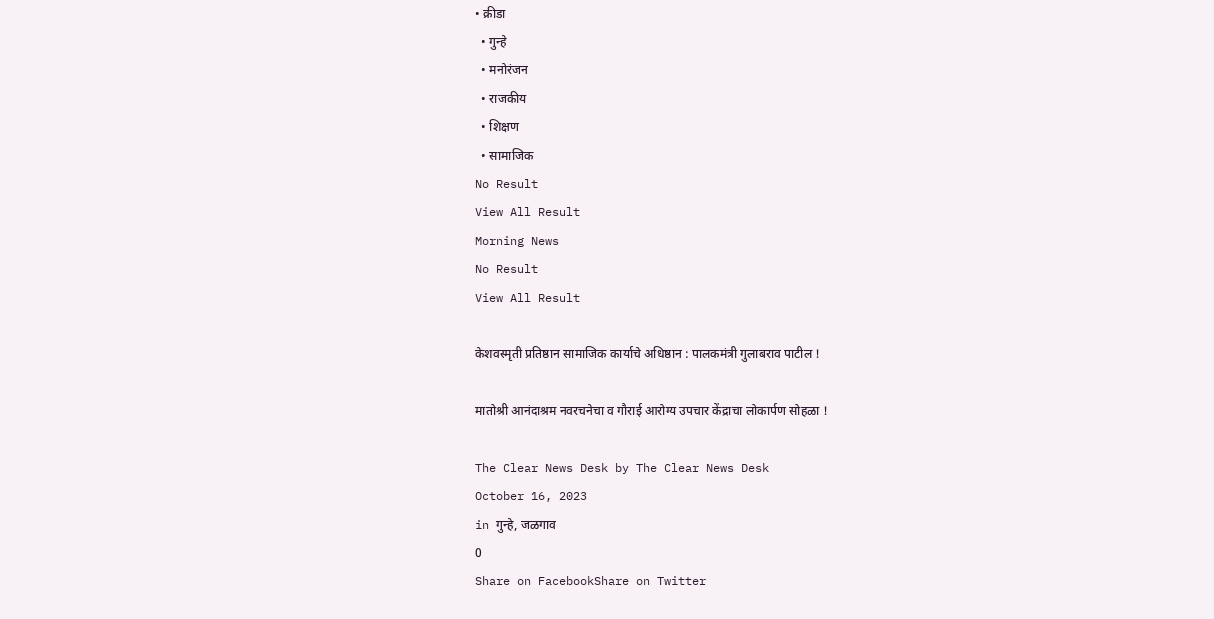• क्रीडा
  • गुन्हे
  • मनोरंजन
  • राजकीय
  • शिक्षण
  • सामाजिक
No Result
View All Result
Morning News
No Result
View All Result

केशवस्मृती प्रतिष्ठान सामाजिक कार्याचे अधिष्ठान : पालकमंत्री गुलाबराव पाटील !

मातोश्री आनंदाश्रम नवरचनेचा व गौराई आरोग्य उपचार केंद्राचा लोकार्पण सोहळा !

The Clear News Desk by The Clear News Desk
October 16, 2023
in गुन्हे, जळगाव
0
Share on FacebookShare on Twitter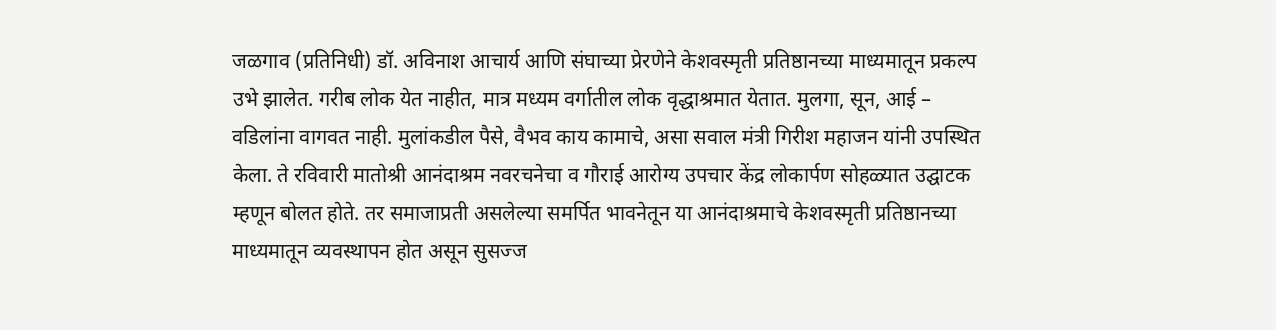जळगाव (प्रतिनिधी) डॉ. अविनाश आचार्य आणि संघाच्या प्रेरणेने केशवस्मृती प्रतिष्ठानच्या माध्यमातून प्रकल्प उभे झालेत. गरीब लोक येत नाहीत, मात्र मध्यम वर्गातील लोक वृद्धाश्रमात येतात. मुलगा, सून, आई – वडिलांना वागवत नाही. मुलांकडील पैसे, वैभव काय कामाचे, असा सवाल मंत्री गिरीश महाजन यांनी उपस्थित केला. ते रविवारी मातोश्री आनंदाश्रम नवरचनेचा व गौराई आरोग्य उपचार केंद्र लोकार्पण सोहळ्यात उद्घाटक म्हणून बोलत होते. तर समाजाप्रती असलेल्या समर्पित भावनेतून या आनंदाश्रमाचे केशवस्मृती प्रतिष्ठानच्या माध्यमातून व्यवस्थापन होत असून सुसज्ज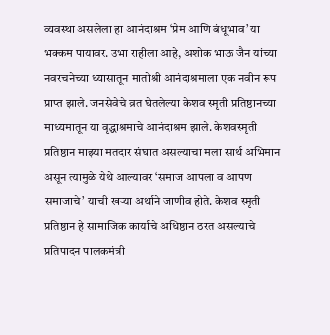व्यवस्था असलेला हा आनंदाश्रम ‘प्रेम आणि बंधूभाव’ या भक्कम पायावर. उभा राहीला आहे, अशोक भाऊ जैन यांच्या नवरचनेच्या ध्यासातून मातोश्री आनंदाश्रमाला एक नवीन रूप प्राप्त झाले. जनसेवेचे व्रत घेतलेल्या केशव स्मृती प्रतिष्ठानच्या माध्यमातून या वृद्धाश्रमाचे आनंदाश्रम झाले. केशवस्मृती प्रतिष्ठान माझ्या मतदार संघात असल्याचा मला सार्थ अभिमान असून त्यामुळे येथे आल्यावर ‘समाज आपला व आपण समाजाचे’ याची खऱ्या अर्थाने जाणीव होते. केशव स्मृती प्रतिष्ठान हे सामाजिक कार्याचे अधिष्ठान ठरत असल्याचे प्रतिपादन पालकमंत्री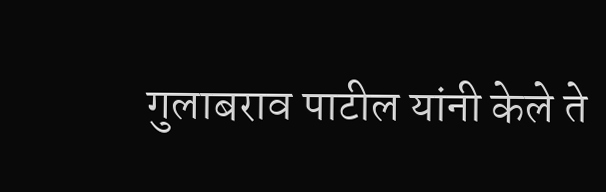गुलाबराव पाटील यांनी केले ते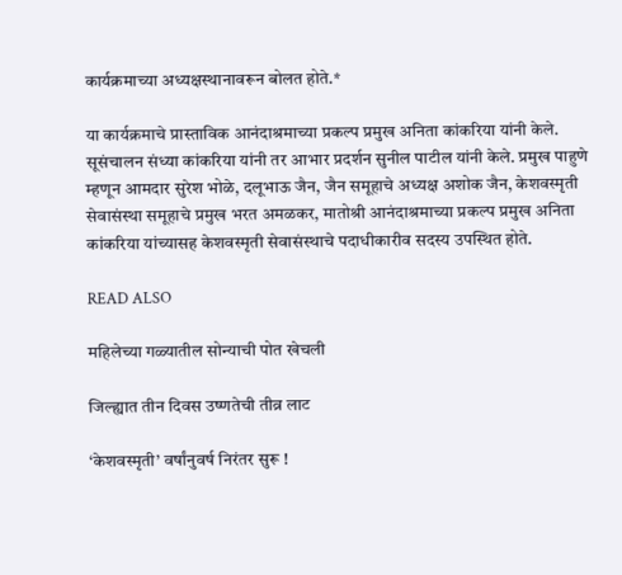कार्यक्रमाच्या अध्यक्षस्थानावरून बोलत होते.*

या कार्यक्रमाचे प्रास्ताविक आनंदाश्रमाच्या प्रकल्प प्रमुख अनिता कांकरिया यांनी केले. सूसंचालन संध्या कांकरिया यांनी तर आभार प्रदर्शन सुनील पाटील यांनी केले. प्रमुख पाहुणे म्हणून आमदार सुरेश भोळे, दलूभाऊ जैन, जैन समूहाचे अध्यक्ष अशोक जैन, केशवस्मृती सेवासंस्था समूहाचे प्रमुख भरत अमळकर, मातोश्री आनंदाश्रमाच्या प्रकल्प प्रमुख अनिता कांकरिया यांच्यासह केशवस्मृती सेवासंस्थाचे पदाधीकारीव सदस्य उपस्थित होते.

READ ALSO

महिलेच्या गळ्यातील सोन्याची पोत खेचली

जिल्ह्यात तीन दिवस उष्णतेची तीव्र लाट

‘केशवस्मृती’ वर्षांनुवर्ष निरंतर सुरू !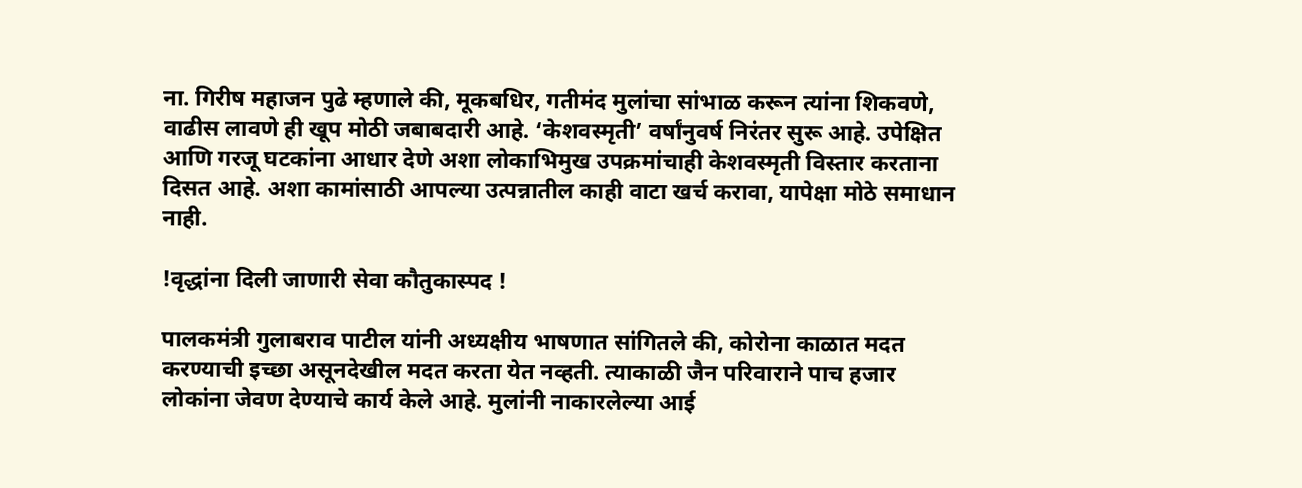ना. गिरीष महाजन पुढे म्हणाले की, मूकबधिर, गतीमंद मुलांचा सांभाळ करून त्यांना शिकवणे, वाढीस लावणे ही खूप मोठी जबाबदारी आहे. ‘केशवस्मृती’ वर्षांनुवर्ष निरंतर सुरू आहे. उपेक्षित आणि गरजू घटकांना आधार देणे अशा लोकाभिमुख उपक्रमांचाही केशवस्मृती विस्तार करताना दिसत आहे. अशा कामांसाठी आपल्या उत्पन्नातील काही वाटा खर्च करावा, यापेक्षा मोठे समाधान नाही.

!वृद्धांना दिली जाणारी सेवा कौतुकास्पद !

पालकमंत्री गुलाबराव पाटील यांनी अध्यक्षीय भाषणात सांगितले की, कोरोना काळात मदत करण्याची इच्छा असूनदेखील मदत करता येत नव्हती. त्याकाळी जैन परिवाराने पाच हजार लोकांना जेवण देण्याचे कार्य केले आहे. मुलांनी नाकारलेल्या आई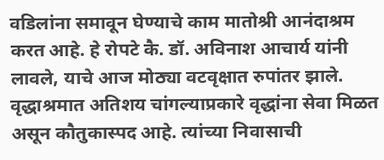वडिलांना समावून घेण्याचे काम मातोश्री आनंदाश्रम करत आहे. हे रोपटे कै. डॉ. अविनाश आचार्य यांनी लावले, याचे आज मोठ्या वटवृक्षात रुपांतर झाले. वृद्धाश्रमात अतिशय चांगल्याप्रकारे वृद्धांना सेवा मिळत असून कौतुकास्पद आहे. त्यांच्या निवासाची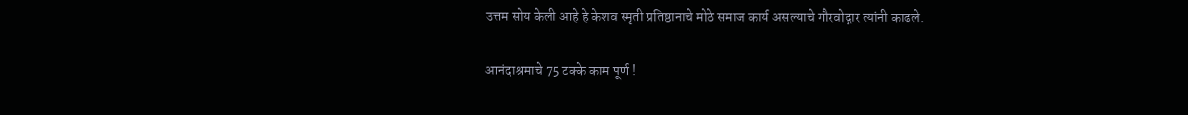उत्तम सोय केली आहे हे केशव स्मृती प्रतिष्ठानाचे मोठे समाज कार्य असल्याचे गौरवोद्गार त्यांनी काढले.

आनंदाश्रमाचे 75 टक्के काम पूर्ण !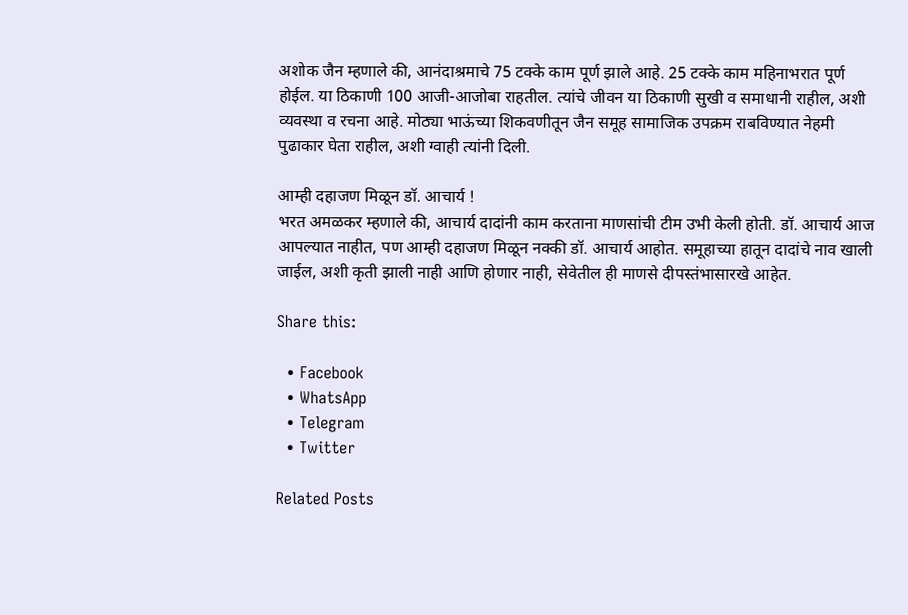अशोक जैन म्हणाले की, आनंदाश्रमाचे 75 टक्के काम पूर्ण झाले आहे. 25 टक्के काम महिनाभरात पूर्ण होईल. या ठिकाणी 100 आजी-आजोबा राहतील. त्यांचे जीवन या ठिकाणी सुखी व समाधानी राहील, अशी व्यवस्था व रचना आहे. मोठ्या भाऊंच्या शिकवणीतून जैन समूह सामाजिक उपक्रम राबविण्यात नेहमी पुढाकार घेता राहील, अशी ग्वाही त्यांनी दिली.

आम्ही दहाजण मिळून डॉ. आचार्य !
भरत अमळकर म्हणाले की, आचार्य दादांनी काम करताना माणसांची टीम उभी केली होती. डॉ. आचार्य आज आपल्यात नाहीत, पण आम्ही दहाजण मिळून नक्की डॉ. आचार्य आहोत. समूहाच्या हातून दादांचे नाव खाली जाईल, अशी कृती झाली नाही आणि होणार नाही, सेवेतील ही माणसे दीपस्तंभासारखे आहेत.

Share this:

  • Facebook
  • WhatsApp
  • Telegram
  • Twitter

Related Posts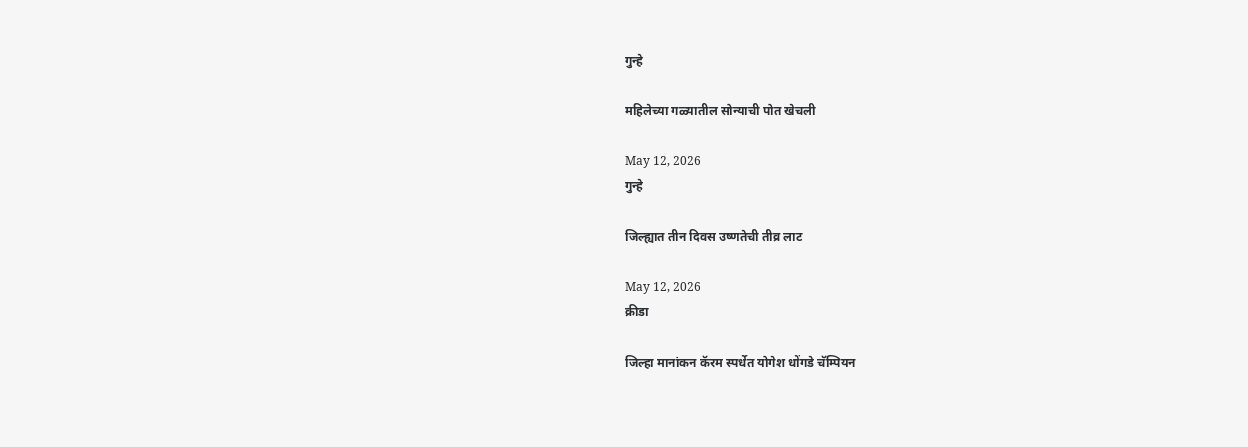गुन्हे

महिलेच्या गळ्यातील सोन्याची पोत खेचली

May 12, 2026
गुन्हे

जिल्ह्यात तीन दिवस उष्णतेची तीव्र लाट

May 12, 2026
क्रीडा

जिल्हा मानांकन कॅरम स्पर्धेत योगेश धोंगडे चॅम्पियन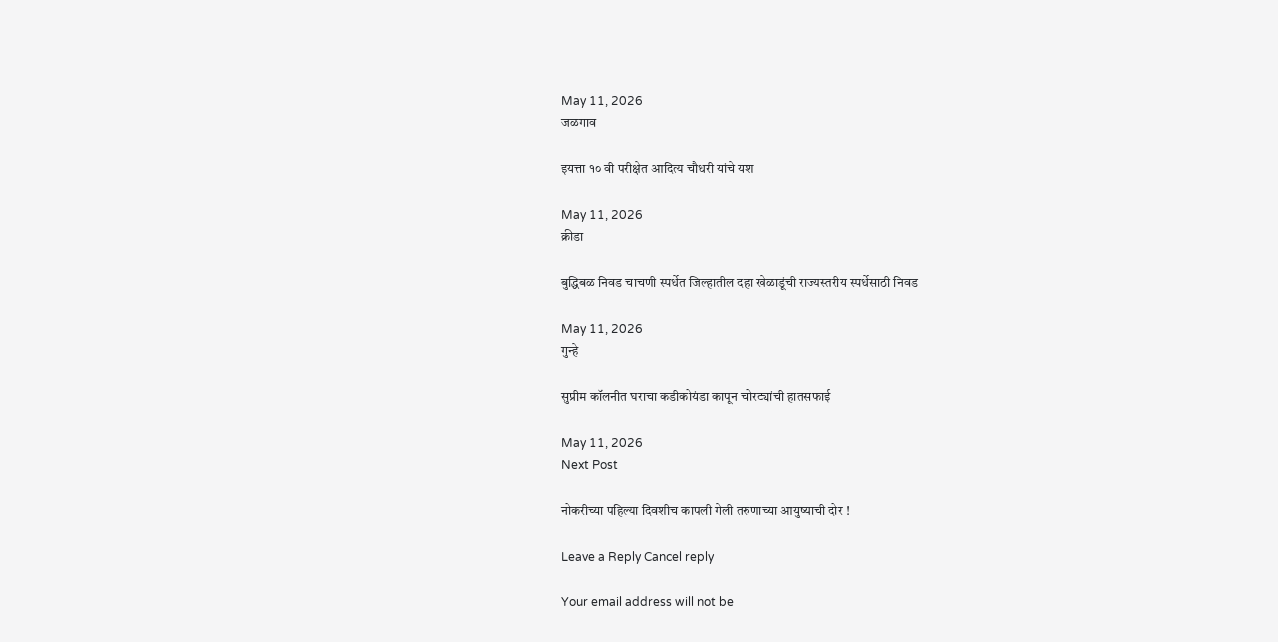May 11, 2026
जळगाव

इयत्ता १० वी परीक्षेत आदित्य चौधरी यांचे यश

May 11, 2026
क्रीडा

बुद्धिबळ निवड चाचणी स्पर्धेत जिल्हातील दहा खेळाडूंची राज्यस्तरीय स्पर्धेसाठी निवड

May 11, 2026
गुन्हे

सुप्रीम कॉलनीत घराचा कडीकोयंडा कापून चोरट्यांची हातसफाई

May 11, 2026
Next Post

नोकरीच्या पहिल्या दिवशीच कापली गेली तरुणाच्या आयुष्याची दोर !

Leave a Reply Cancel reply

Your email address will not be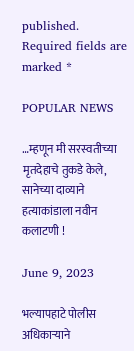published. Required fields are marked *

POPULAR NEWS

…म्हणून मी सरस्वतीच्या मृतदेहाचे तुकडे केले, सानेच्या दाव्याने हत्याकांडाला नवीन कलाटणी !

June 9, 2023

भल्यापहाटे पोलीस अधिकाऱ्याने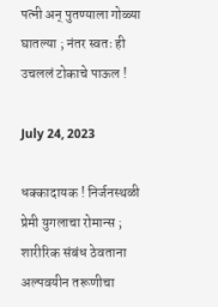पत्नी अन् पुतण्याला गोळ्या घातल्या ; नंतर स्वतः ही उचललं टोकाचे पाऊल !

July 24, 2023

धक्कादायक ! निर्जनस्थळी प्रेमी युगलाचा रोमान्स ; शारीरिक संबंध ठेवताना अल्पवयीन तरूणीचा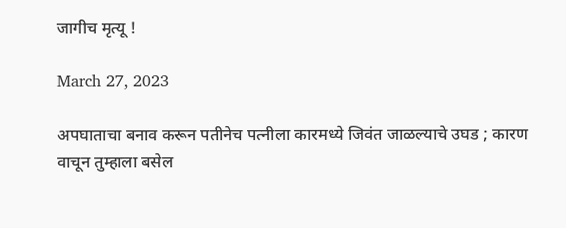जागीच मृत्यू !

March 27, 2023

अपघाताचा बनाव करून पतीनेच पत्नीला कारमध्ये जिवंत जाळल्याचे उघड ; कारण वाचून तुम्हाला बसेल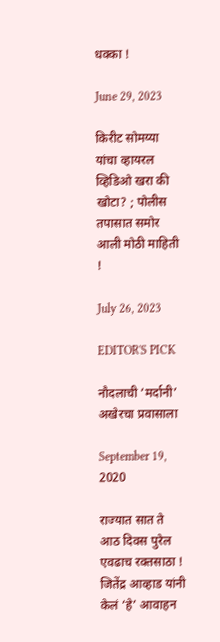धक्का !

June 29, 2023

किरीट सोमय्या यांचा व्हायरल व्हिडिओ खरा की खोटा? ; पोलीस तपासात समोर आली मोठी माहिती !

July 26, 2023

EDITOR'S PICK

नौदलाची ‘मर्दानी’ अखेरचा प्रवासाला

September 19, 2020

राज्यात सात ते आठ दिवस पुरेल एवढाच रक्तसाठा ! जितेंद्र आव्हाड यांनी केलं ‘हे’ आवाहन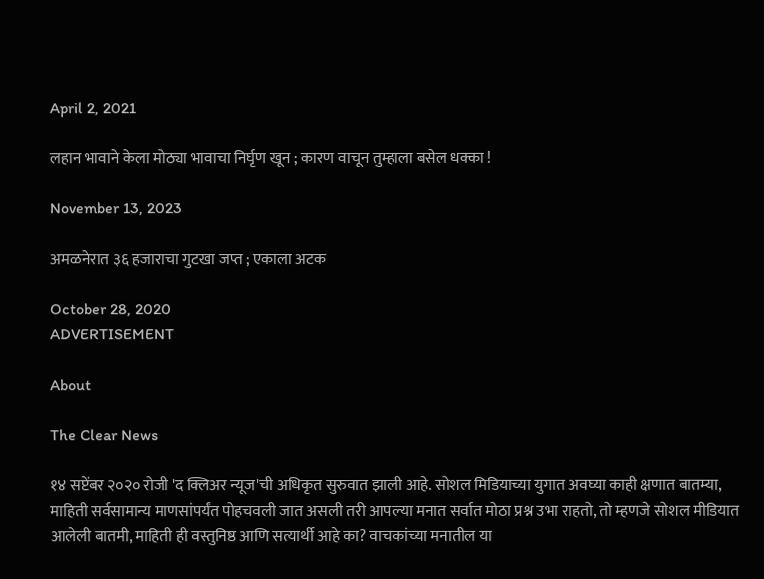April 2, 2021

लहान भावाने केला मोठ्या भावाचा निर्घृण खून ; कारण वाचून तुम्हाला बसेल धक्का !

November 13, 2023

अमळनेरात ३६ हजाराचा गुटखा जप्त ; एकाला अटक

October 28, 2020
ADVERTISEMENT

About

The Clear News

१४ सप्टेंबर २०२० रोजी 'द क्लिअर न्यूज'ची अधिकृत सुरुवात झाली आहे. सोशल मिडियाच्या युगात अवघ्या काही क्षणात बातम्या, माहिती सर्वसामान्य माणसांपर्यंत पोहचवली जात असली तरी आपल्या मनात सर्वात मोठा प्रश्न उभा राहतो, तो म्हणजे सोशल मीडियात आलेली बातमी, माहिती ही वस्तुनिष्ठ आणि सत्यार्थी आहे का? वाचकांच्या मनातील या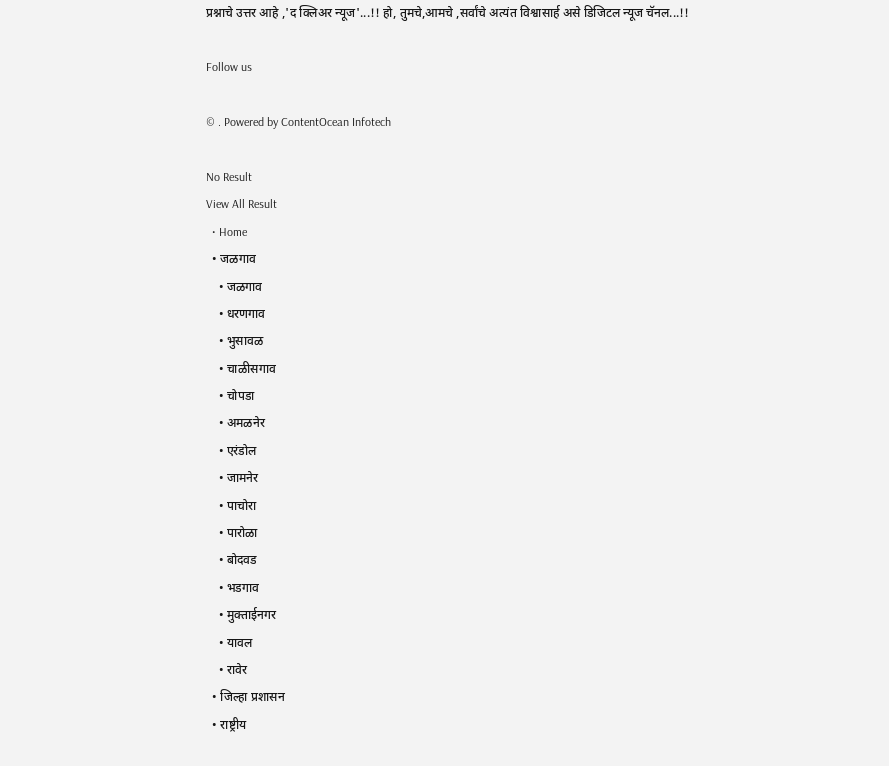प्रश्नाचे उत्तर आहे ,'द क्लिअर न्यूज'...!! हो, तुमचे,आमचे ,सर्वांचे अत्यंत विश्वासार्ह असे डिजिटल न्यूज चॅनल...!!

Follow us

© . Powered by ContentOcean Infotech

No Result
View All Result
  • Home
  • जळगाव
    • जळगाव
    • धरणगाव
    • भुसावळ
    • चाळीसगाव
    • चोपडा
    • अमळनेर
    • एरंडोल
    • जामनेर
    • पाचोरा
    • पारोळा
    • बोदवड
    • भडगाव
    • मुक्ताईनगर
    • यावल
    • रावेर
  • जिल्हा प्रशासन
  • राष्ट्रीय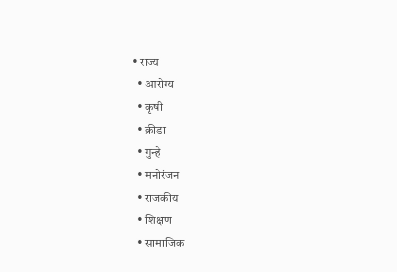• राज्य
  • आरोग्य
  • कृषी
  • क्रीडा
  • गुन्हे
  • मनोरंजन
  • राजकीय
  • शिक्षण
  • सामाजिक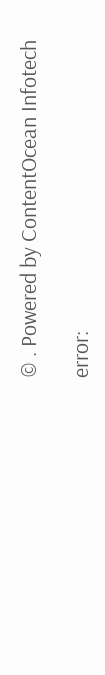© . Powered by ContentOcean Infotech

error: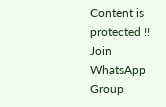Content is protected !!
Join WhatsApp Group